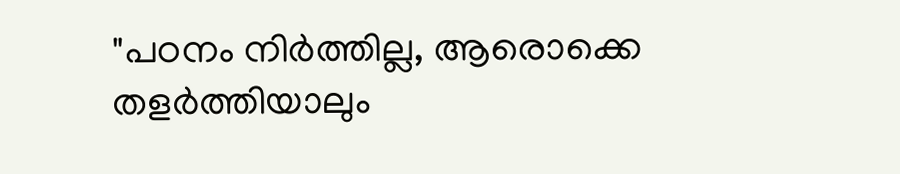"പഠനം നിർത്തില്ല, ആരൊക്കെ തളർത്തിയാലും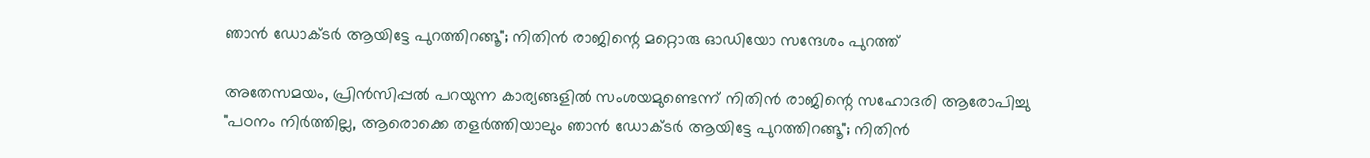ഞാൻ ഡോക്ടർ ആയിട്ടേ പുറത്തിറങ്ങൂ"; നിതിൻ രാജിന്റെ മറ്റൊരു ഓഡിയോ സന്ദേശം പുറത്ത്

അതേസമയം, പ്രിൻസിപ്പൽ പറയുന്ന കാര്യങ്ങളിൽ സംശയമുണ്ടെന്ന് നിതിൻ രാജിന്റെ സഹോദരി ആരോപിച്ചു
"പഠനം നിർത്തില്ല, ആരൊക്കെ തളർത്തിയാലും ഞാൻ ഡോക്ടർ ആയിട്ടേ പുറത്തിറങ്ങൂ"; നിതിൻ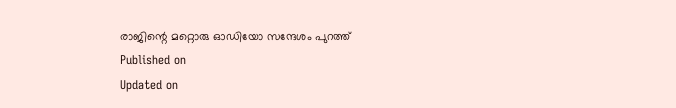രാജിന്റെ മറ്റൊരു ഓഡിയോ സന്ദേശം പുറത്ത്
Published on
Updated on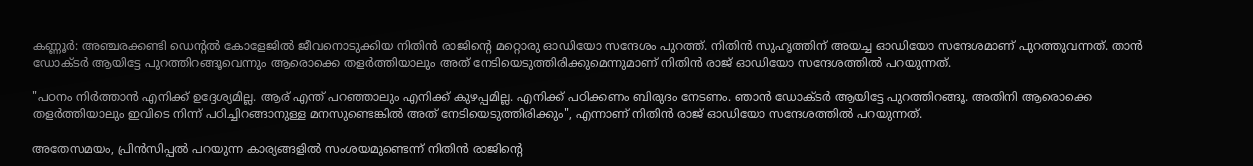കണ്ണൂർ: അഞ്ചരക്കണ്ടി ഡെന്റൽ കോളേജിൽ ജീവനൊടുക്കിയ നിതിൻ രാജിന്റെ മറ്റൊരു ഓഡിയോ സന്ദേശം പുറത്ത്. നിതിൻ സുഹൃത്തിന് അയച്ച ഓഡിയോ സന്ദേശമാണ് പുറത്തുവന്നത്. താൻ ഡോക്ടർ ആയിട്ടേ പുറത്തിറങ്ങൂവെന്നും ആരൊക്കെ തളർത്തിയാലും അത് നേടിയെടുത്തിരിക്കുമെന്നുമാണ് നിതിൻ രാജ് ഓഡിയോ സന്ദേശത്തിൽ പറയുന്നത്.

"പഠനം നിർത്താൻ എനിക്ക് ഉദ്ദേശ്യമില്ല. ആര് എന്ത് പറഞ്ഞാലും എനിക്ക് കുഴപ്പമില്ല. എനിക്ക് പഠിക്കണം ബിരുദം നേടണം. ഞാൻ ഡോക്ടർ ആയിട്ടേ പുറത്തിറങ്ങൂ. അതിനി ആരൊക്കെ തളർത്തിയാലും ഇവിടെ നിന്ന് പഠിച്ചിറങ്ങാനുള്ള മനസുണ്ടെങ്കിൽ അത് നേടിയെടുത്തിരിക്കും", എന്നാണ് ‍നിതിൻ രാജ് ഓഡിയോ സന്ദേശത്തിൽ പറയുന്നത്.

അതേസമയം, പ്രിൻസിപ്പൽ പറയുന്ന കാര്യങ്ങളിൽ സംശയമുണ്ടെന്ന് നിതിൻ രാജിന്റെ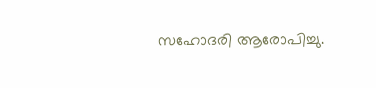സഹോദരി ആരോപിച്ചു.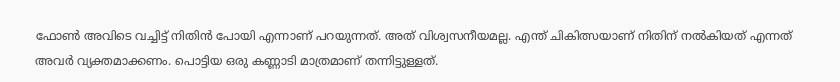ഫോൺ അവിടെ വച്ചിട്ട് നിതിൻ പോയി എന്നാണ് പറയുന്നത്. അത് വിശ്വസനീയമല്ല. എന്ത് ചികിത്സയാണ് നിതിന് നൽകിയത് എന്നത് അവർ വ്യക്തമാക്കണം. പൊട്ടിയ ഒരു കണ്ണാടി മാത്രമാണ് തന്നിട്ടുള്ളത്.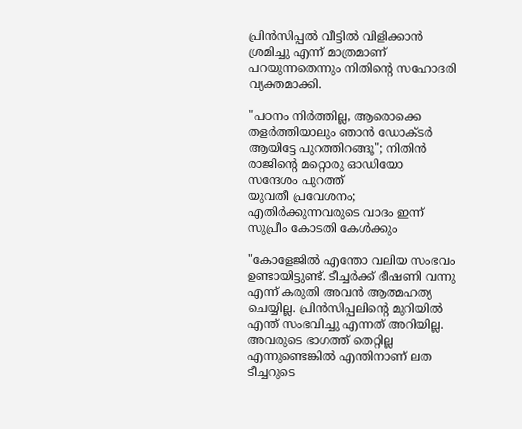പ്രിൻസിപ്പൽ വീട്ടിൽ വിളിക്കാൻ ശ്രമിച്ചു എന്ന് മാത്രമാണ് പറയുന്നതെന്നും നിതിൻ്റെ സഹോദരി വ്യക്തമാക്കി.

"പഠനം നിർത്തില്ല, ആരൊക്കെ തളർത്തിയാലും ഞാൻ ഡോക്ടർ ആയിട്ടേ പുറത്തിറങ്ങൂ"; നിതിൻ രാജിന്റെ മറ്റൊരു ഓഡിയോ സന്ദേശം പുറത്ത്
യുവതീ പ്രവേശനം; എതിർക്കുന്നവരുടെ വാദം ഇന്ന് സുപ്രീം കോടതി കേൾക്കും

"കോളേജിൽ എന്തോ വലിയ സംഭവം ഉണ്ടായിട്ടുണ്ട്. ടീച്ചർക്ക് ഭീഷണി വന്നു എന്ന് കരുതി അവൻ ആത്മഹത്യ ചെയ്യില്ല. പ്രിൻസിപ്പലിന്റെ മുറിയിൽ എന്ത് സംഭവിച്ചു എന്നത് അറിയില്ല. അവരുടെ ഭാഗത്ത് തെറ്റില്ല എന്നുണ്ടെങ്കിൽ എന്തിനാണ് ലത ടീച്ചറുടെ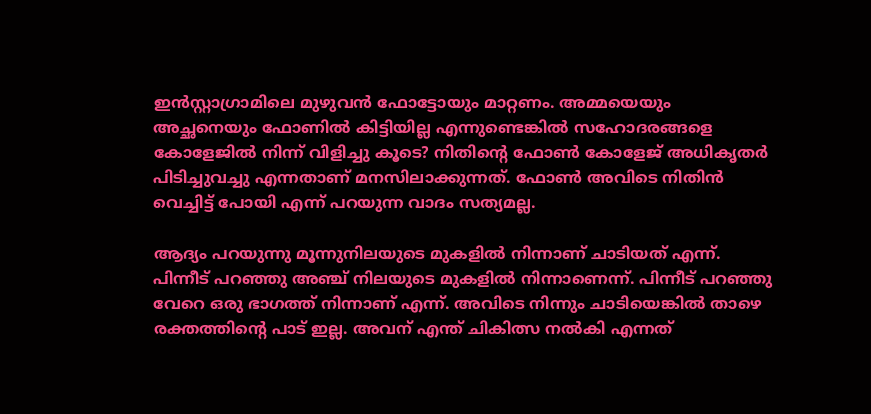ഇൻസ്റ്റാഗ്രാമിലെ മുഴുവൻ ഫോട്ടോയും മാറ്റണം. അമ്മയെയും അച്ഛനെയും ഫോണിൽ കിട്ടിയില്ല എന്നുണ്ടെങ്കിൽ സഹോദരങ്ങളെ കോളേജിൽ നിന്ന് വിളിച്ചു കൂടെ? നിതിന്റെ ഫോൺ കോളേജ് അധികൃതർ പിടിച്ചുവച്ചു എന്നതാണ് മനസിലാക്കുന്നത്. ഫോൺ അവിടെ നിതിൻ വെച്ചിട്ട് പോയി എന്ന് പറയുന്ന വാദം സത്യമല്ല.

ആദ്യം പറയുന്നു മൂന്നുനിലയുടെ മുകളിൽ നിന്നാണ് ചാടിയത് എന്ന്. പിന്നീട് പറഞ്ഞു അഞ്ച് നിലയുടെ മുകളിൽ നിന്നാണെന്ന്. പിന്നീട് പറഞ്ഞു വേറെ ഒരു ഭാഗത്ത് നിന്നാണ് എന്ന്. അവിടെ നിന്നും ചാടിയെങ്കിൽ താഴെ രക്തത്തിന്റെ പാട് ഇല്ല. അവന് എന്ത് ചികിത്സ നൽകി എന്നത്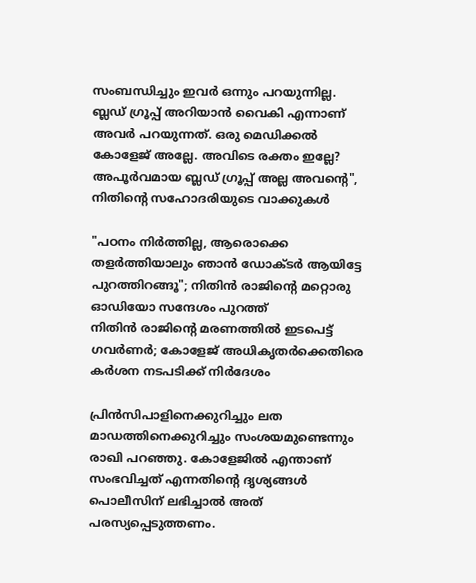സംബന്ധിച്ചും ഇവർ ഒന്നും പറയുന്നില്ല. ബ്ലഡ് ഗ്രൂപ്പ് അറിയാൻ വൈകി എന്നാണ് അവർ പറയുന്നത്. ഒരു മെഡിക്കൽ കോളേജ് അല്ലേ. അവിടെ രക്തം ഇല്ലേ? അപൂർവമായ ബ്ലഡ് ഗ്രൂപ്പ് അല്ല അവന്റെ", നിതിൻ്റെ സഹോദരിയുടെ വാക്കുകൾ

"പഠനം നിർത്തില്ല, ആരൊക്കെ തളർത്തിയാലും ഞാൻ ഡോക്ടർ ആയിട്ടേ പുറത്തിറങ്ങൂ"; നിതിൻ രാജിന്റെ മറ്റൊരു ഓഡിയോ സന്ദേശം പുറത്ത്
നിതിൻ രാജിൻ്റെ മരണത്തിൽ ഇടപെട്ട് ഗവർണർ; കോളേജ് അധികൃതർക്കെതിരെ കർശന നടപടിക്ക് നിർദേശം

പ്രിൻസിപാളിനെക്കുറിച്ചും ലത മാഡത്തിനെക്കുറിച്ചും സംശയമുണ്ടെന്നും രാഖി പറഞ്ഞു. കോളേജിൽ എന്താണ് സംഭവിച്ചത് എന്നതിന്റെ ദൃശ്യങ്ങൾ പൊലീസിന് ലഭിച്ചാൽ അത് പരസ്യപ്പെടുത്തണം.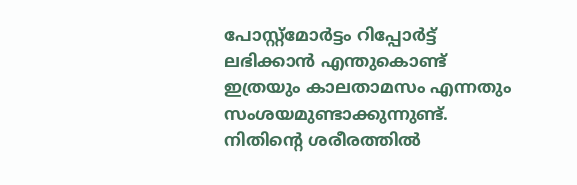പോസ്റ്റ്മോർട്ടം റിപ്പോർട്ട് ലഭിക്കാൻ എന്തുകൊണ്ട് ഇത്രയും കാലതാമസം എന്നതും സംശയമുണ്ടാക്കുന്നുണ്ട്. നിതിന്റെ ശരീരത്തിൽ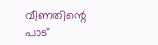വീണതിന്റെ പാട്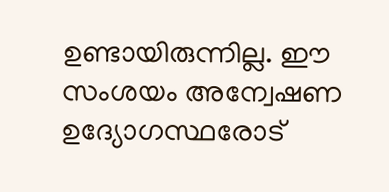ഉണ്ടായിരുന്നില്ല. ഈ സംശയം അന്വേഷണ ഉദ്യോഗസ്ഥരോട്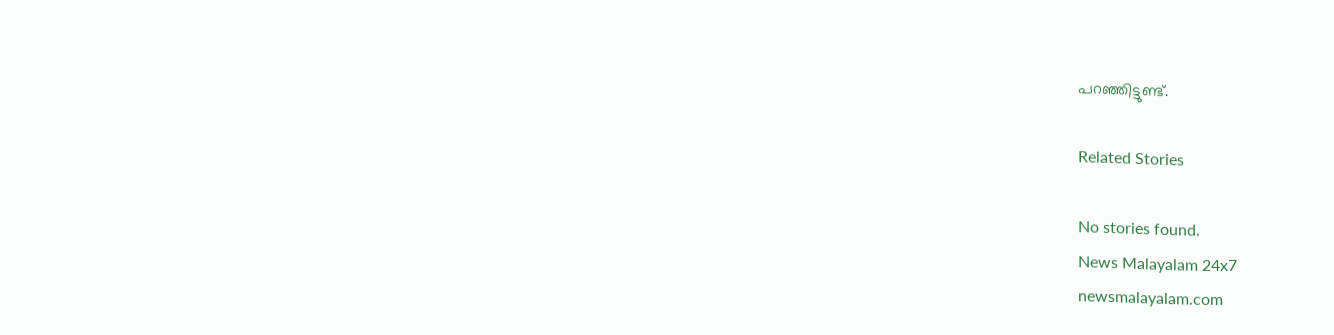പറഞ്ഞിട്ടുണ്ട്.

Related Stories

No stories found.
News Malayalam 24x7
newsmalayalam.com